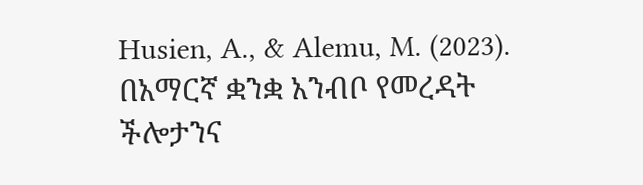Husien, A., & Alemu, M. (2023). በአማርኛ ቋንቋ አንብቦ የመረዳት ችሎታንና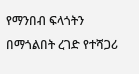የማንበብ ፍላጎትን በማጎልበት ረገድ የተሻጋሪ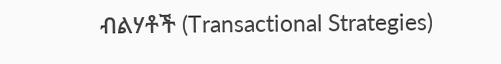ብልሃቶች (Transactional Strategies)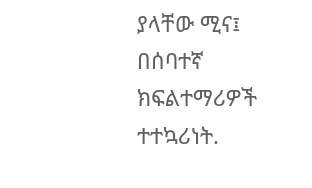ያላቸው ሚና፤ በሰባተኛ ክፍልተማሪዎች ተተኳሪነት.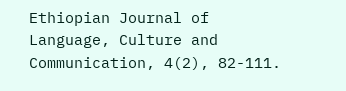Ethiopian Journal of Language, Culture and Communication, 4(2), 82-111.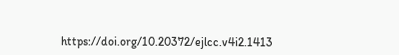https://doi.org/10.20372/ejlcc.v4i2.1413